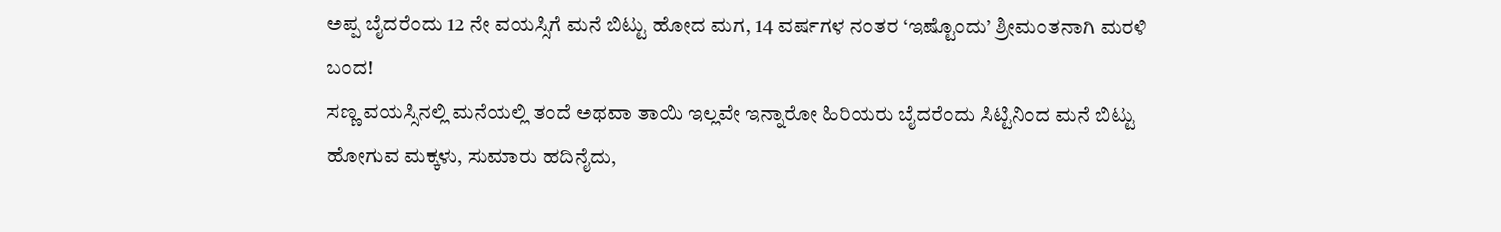ಅಪ್ಪ ಬೈದರೆಂದು 12 ನೇ ವಯಸ್ಸಿಗೆ ಮನೆ ಬಿಟ್ಟು ಹೋದ ಮಗ, 14 ವರ್ಷಗಳ ನಂತರ ‘ಇಷ್ಟೊಂದು’ ಶ್ರೀಮಂತನಾಗಿ ಮರಳಿ ಬಂದ!
ಸಣ್ಣ ವಯಸ್ಸಿನಲ್ಲಿ ಮನೆಯಲ್ಲಿ ತಂದೆ ಅಥವಾ ತಾಯಿ ಇಲ್ಲವೇ ಇನ್ನಾರೋ ಹಿರಿಯರು ಬೈದರೆಂದು ಸಿಟ್ಟಿನಿಂದ ಮನೆ ಬಿಟ್ಟು ಹೋಗುವ ಮಕ್ಕಳು, ಸುಮಾರು ಹದಿನೈದು,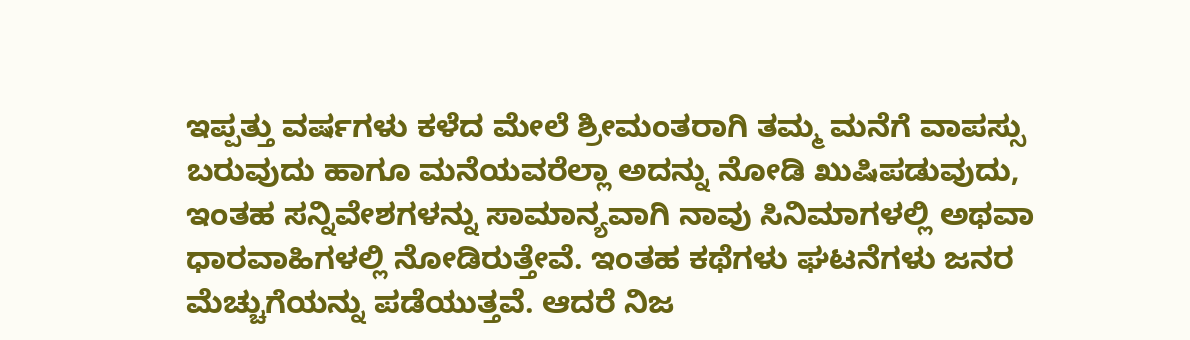ಇಪ್ಪತ್ತು ವರ್ಷಗಳು ಕಳೆದ ಮೇಲೆ ಶ್ರೀಮಂತರಾಗಿ ತಮ್ಮ ಮನೆಗೆ ವಾಪಸ್ಸು ಬರುವುದು ಹಾಗೂ ಮನೆಯವರೆಲ್ಲಾ ಅದನ್ನು ನೋಡಿ ಖುಷಿಪಡುವುದು, ಇಂತಹ ಸನ್ನಿವೇಶಗಳನ್ನು ಸಾಮಾನ್ಯವಾಗಿ ನಾವು ಸಿನಿಮಾಗಳಲ್ಲಿ ಅಥವಾ ಧಾರವಾಹಿಗಳಲ್ಲಿ ನೋಡಿರುತ್ತೇವೆ. ಇಂತಹ ಕಥೆಗಳು ಘಟನೆಗಳು ಜನರ ಮೆಚ್ಚುಗೆಯನ್ನು ಪಡೆಯುತ್ತವೆ. ಆದರೆ ನಿಜ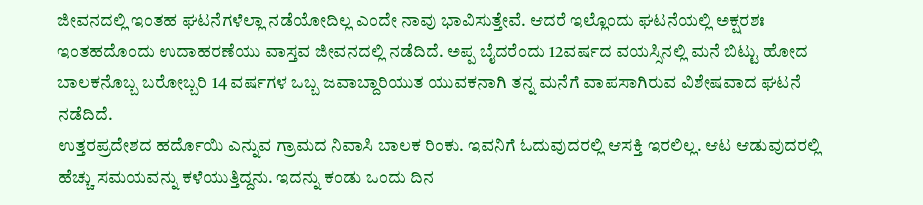ಜೀವನದಲ್ಲಿ ಇಂತಹ ಘಟನೆಗಳೆಲ್ಲಾ ನಡೆಯೋದಿಲ್ಲ ಎಂದೇ ನಾವು ಭಾವಿಸುತ್ತೇವೆ. ಆದರೆ ಇಲ್ಲೊಂದು ಘಟನೆಯಲ್ಲಿ ಅಕ್ಷರಶಃ ಇಂತಹದೊಂದು ಉದಾಹರಣೆಯು ವಾಸ್ತವ ಜೀವನದಲ್ಲಿ ನಡೆದಿದೆ. ಅಪ್ಪ ಬೈದರೆಂದು 12ವರ್ಷದ ವಯಸ್ಸಿನಲ್ಲಿ ಮನೆ ಬಿಟ್ಟು ಹೋದ ಬಾಲಕನೊಬ್ಬ ಬರೋಬ್ಬರಿ 14 ವರ್ಷಗಳ ಒಬ್ಬ ಜವಾಬ್ದಾರಿಯುತ ಯುವಕನಾಗಿ ತನ್ನ ಮನೆಗೆ ವಾಪಸಾಗಿರುವ ವಿಶೇಷವಾದ ಘಟನೆ ನಡೆದಿದೆ.
ಉತ್ತರಪ್ರದೇಶದ ಹರ್ದೊಯಿ ಎನ್ನುವ ಗ್ರಾಮದ ನಿವಾಸಿ ಬಾಲಕ ರಿಂಕು. ಇವನಿಗೆ ಓದುವುದರಲ್ಲಿ ಆಸಕ್ತಿ ಇರಲಿಲ್ಲ. ಆಟ ಆಡುವುದರಲ್ಲಿ ಹೆಚ್ಚು ಸಮಯವನ್ನು ಕಳೆಯುತ್ತಿದ್ದನು. ಇದನ್ನು ಕಂಡು ಒಂದು ದಿನ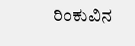ರಿಂಕುವಿನ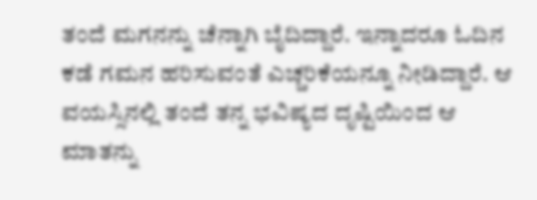ತಂದೆ ಮಗನನ್ನು ಚೆನ್ನಾಗಿ ಬೈದಿದ್ದಾರೆ. ಇನ್ನಾದರೂ ಓದಿನ ಕಡೆ ಗಮನ ಹರಿಸುವಂತೆ ಎಚ್ಚರಿಕೆಯನ್ನೂ ನೀಡಿದ್ದಾರೆ. ಆ ವಯಸ್ಸಿನಲ್ಲಿ ತಂದೆ ತನ್ನ ಭವಿಷ್ಯದ ದೃಷ್ಟಿಯಿಂದ ಆ ಮಾತನ್ನು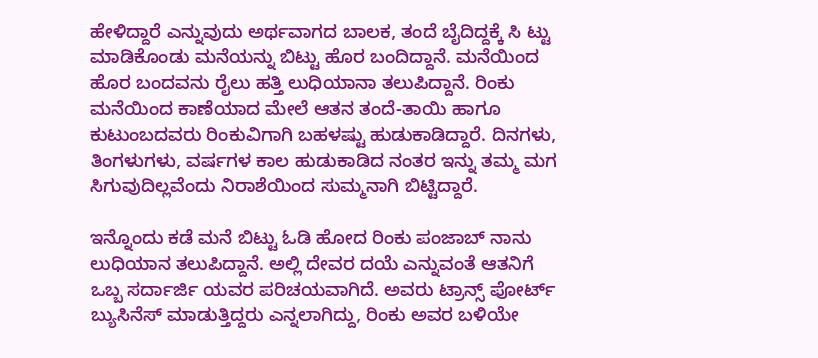ಹೇಳಿದ್ದಾರೆ ಎನ್ನುವುದು ಅರ್ಥವಾಗದ ಬಾಲಕ, ತಂದೆ ಬೈದಿದ್ದಕ್ಕೆ ಸಿ ಟ್ಟು ಮಾಡಿಕೊಂಡು ಮನೆಯನ್ನು ಬಿಟ್ಟು ಹೊರ ಬಂದಿದ್ದಾನೆ. ಮನೆಯಿಂದ ಹೊರ ಬಂದವನು ರೈಲು ಹತ್ತಿ ಲುಧಿಯಾನಾ ತಲುಪಿದ್ದಾನೆ. ರಿಂಕು ಮನೆಯಿಂದ ಕಾಣೆಯಾದ ಮೇಲೆ ಆತನ ತಂದೆ-ತಾಯಿ ಹಾಗೂ ಕುಟುಂಬದವರು ರಿಂಕುವಿಗಾಗಿ ಬಹಳಷ್ಟು ಹುಡುಕಾಡಿದ್ದಾರೆ. ದಿನಗಳು, ತಿಂಗಳುಗಳು, ವರ್ಷಗಳ ಕಾಲ ಹುಡುಕಾಡಿದ ನಂತರ ಇನ್ನು ತಮ್ಮ ಮಗ ಸಿಗುವುದಿಲ್ಲವೆಂದು ನಿರಾಶೆಯಿಂದ ಸುಮ್ಮನಾಗಿ ಬಿಟ್ಟಿದ್ದಾರೆ.

ಇನ್ನೊಂದು ಕಡೆ ಮನೆ ಬಿಟ್ಟು ಓಡಿ ಹೋದ ರಿಂಕು ಪಂಜಾಬ್ ನಾನು ಲುಧಿಯಾನ ತಲುಪಿದ್ದಾನೆ. ಅಲ್ಲಿ ದೇವರ ದಯೆ ಎನ್ನುವಂತೆ ಆತನಿಗೆ ಒಬ್ಬ ಸರ್ದಾರ್ಜಿ ಯವರ ಪರಿಚಯವಾಗಿದೆ. ಅವರು ಟ್ರಾನ್ಸ್ ಪೋರ್ಟ್ ಬ್ಯುಸಿನೆಸ್ ಮಾಡುತ್ತಿದ್ದರು ಎನ್ನಲಾಗಿದ್ದು, ರಿಂಕು ಅವರ ಬಳಿಯೇ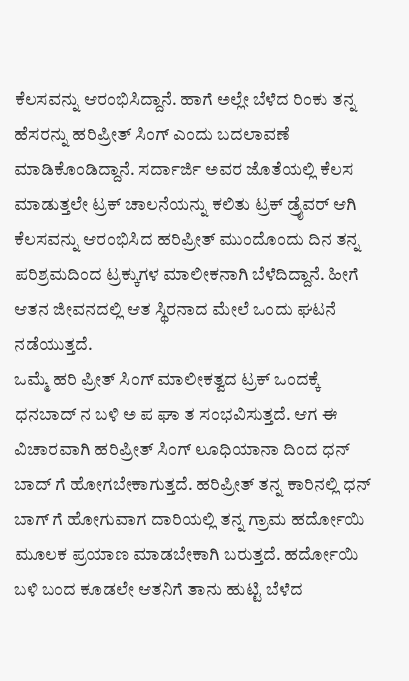ಕೆಲಸವನ್ನು ಆರಂಭಿಸಿದ್ದಾನೆ. ಹಾಗೆ ಅಲ್ಲೇ ಬೆಳೆದ ರಿಂಕು ತನ್ನ ಹೆಸರನ್ನು ಹರಿಪ್ರೀತ್ ಸಿಂಗ್ ಎಂದು ಬದಲಾವಣೆ ಮಾಡಿಕೊಂಡಿದ್ದಾನೆ. ಸರ್ದಾರ್ಜಿ ಅವರ ಜೊತೆಯಲ್ಲಿ ಕೆಲಸ ಮಾಡುತ್ತಲೇ ಟ್ರಕ್ ಚಾಲನೆಯನ್ನು ಕಲಿತು ಟ್ರಕ್ ಡ್ರೈವರ್ ಆಗಿ ಕೆಲಸವನ್ನು ಆರಂಭಿಸಿದ ಹರಿಪ್ರೀತ್ ಮುಂದೊಂದು ದಿನ ತನ್ನ ಪರಿಶ್ರಮದಿಂದ ಟ್ರಕ್ಕುಗಳ ಮಾಲೀಕನಾಗಿ ಬೆಳೆದಿದ್ದಾನೆ. ಹೀಗೆ ಆತನ ಜೀವನದಲ್ಲಿ ಆತ ಸ್ಥಿರನಾದ ಮೇಲೆ ಒಂದು ಘಟನೆ ನಡೆಯುತ್ತದೆ.
ಒಮ್ಮೆ ಹರಿ ಪ್ರೀತ್ ಸಿಂಗ್ ಮಾಲೀಕತ್ವದ ಟ್ರಕ್ ಒಂದಕ್ಕೆ ಧನಬಾದ್ ನ ಬಳಿ ಅ ಪ ಘಾ ತ ಸಂಭವಿಸುತ್ತದೆ. ಆಗ ಈ ವಿಚಾರವಾಗಿ ಹರಿಪ್ರೀತ್ ಸಿಂಗ್ ಲೂಧಿಯಾನಾ ದಿಂದ ಧನ್ ಬಾದ್ ಗೆ ಹೋಗಬೇಕಾಗುತ್ತದೆ. ಹರಿಪ್ರೀತ್ ತನ್ನ ಕಾರಿನಲ್ಲಿ ಧನ್ ಬಾಗ್ ಗೆ ಹೋಗುವಾಗ ದಾರಿಯಲ್ಲಿ ತನ್ನ ಗ್ರಾಮ ಹರ್ದೋಯಿ ಮೂಲಕ ಪ್ರಯಾಣ ಮಾಡಬೇಕಾಗಿ ಬರುತ್ತದೆ. ಹರ್ದೋಯಿ ಬಳಿ ಬಂದ ಕೂಡಲೇ ಆತನಿಗೆ ತಾನು ಹುಟ್ಟಿ ಬೆಳೆದ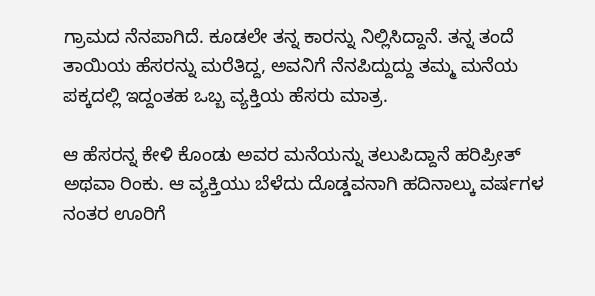ಗ್ರಾಮದ ನೆನಪಾಗಿದೆ. ಕೂಡಲೇ ತನ್ನ ಕಾರನ್ನು ನಿಲ್ಲಿಸಿದ್ದಾನೆ. ತನ್ನ ತಂದೆ ತಾಯಿಯ ಹೆಸರನ್ನು ಮರೆತಿದ್ದ, ಅವನಿಗೆ ನೆನಪಿದ್ದುದ್ದು ತಮ್ಮ ಮನೆಯ ಪಕ್ಕದಲ್ಲಿ ಇದ್ದಂತಹ ಒಬ್ಬ ವ್ಯಕ್ತಿಯ ಹೆಸರು ಮಾತ್ರ.

ಆ ಹೆಸರನ್ನ ಕೇಳಿ ಕೊಂಡು ಅವರ ಮನೆಯನ್ನು ತಲುಪಿದ್ದಾನೆ ಹರಿಪ್ರೀತ್ ಅಥವಾ ರಿಂಕು. ಆ ವ್ಯಕ್ತಿಯು ಬೆಳೆದು ದೊಡ್ಡವನಾಗಿ ಹದಿನಾಲ್ಕು ವರ್ಷಗಳ ನಂತರ ಊರಿಗೆ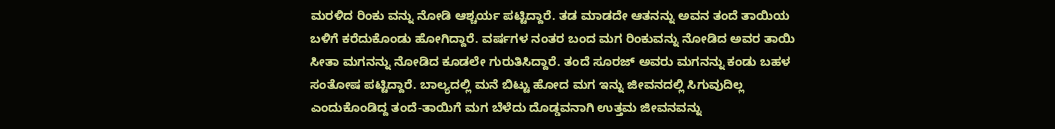ಮರಳಿದ ರಿಂಕು ವನ್ನು ನೋಡಿ ಆಶ್ಚರ್ಯ ಪಟ್ಟಿದ್ದಾರೆ. ತಡ ಮಾಡದೇ ಆತನನ್ನು ಅವನ ತಂದೆ ತಾಯಿಯ ಬಳಿಗೆ ಕರೆದುಕೊಂಡು ಹೋಗಿದ್ದಾರೆ. ವರ್ಷಗಳ ನಂತರ ಬಂದ ಮಗ ರಿಂಕುವನ್ನು ನೋಡಿದ ಅವರ ತಾಯಿ ಸೀತಾ ಮಗನನ್ನು ನೋಡಿದ ಕೂಡಲೇ ಗುರುತಿಸಿದ್ದಾರೆ. ತಂದೆ ಸೂರಜ್ ಅವರು ಮಗನನ್ನು ಕಂಡು ಬಹಳ ಸಂತೋಷ ಪಟ್ಟಿದ್ದಾರೆ. ಬಾಲ್ಯದಲ್ಲಿ ಮನೆ ಬಿಟ್ಟು ಹೋದ ಮಗ ಇನ್ನು ಜೀವನದಲ್ಲಿ ಸಿಗುವುದಿಲ್ಲ ಎಂದುಕೊಂಡಿದ್ದ ತಂದೆ-ತಾಯಿಗೆ ಮಗ ಬೆಳೆದು ದೊಡ್ಡವನಾಗಿ ಉತ್ತಮ ಜೀವನವನ್ನು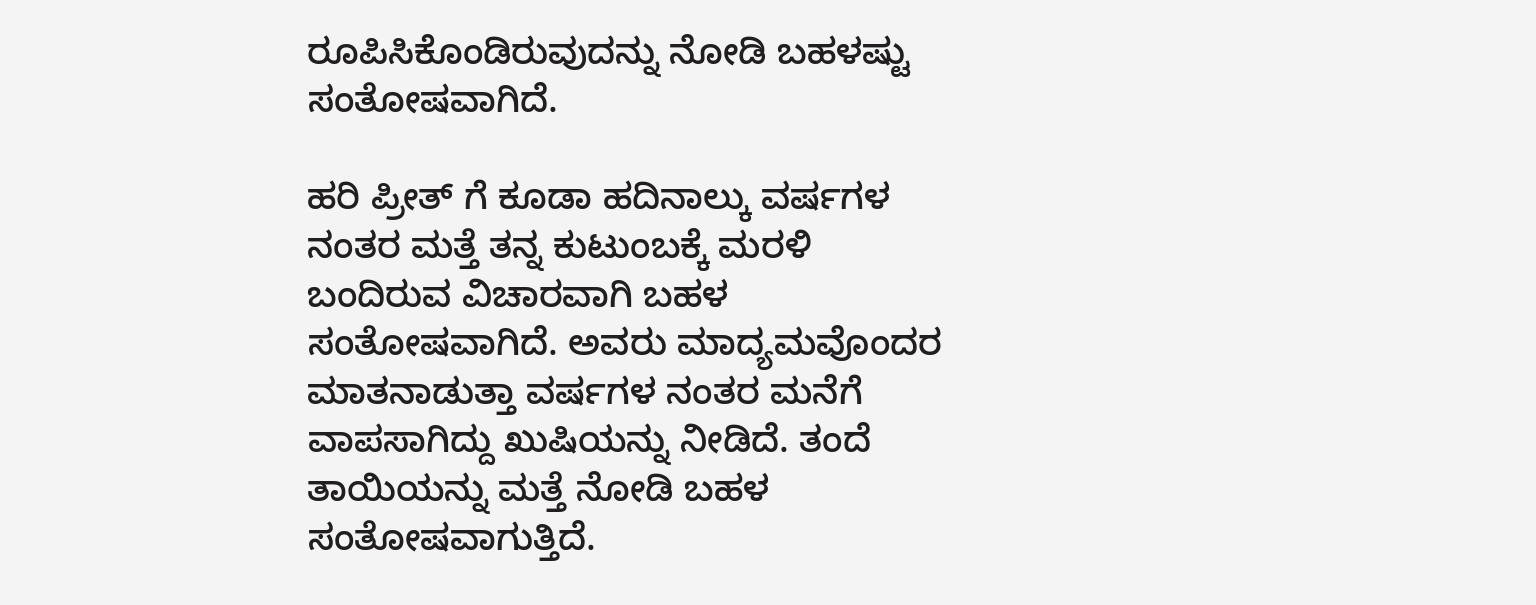ರೂಪಿಸಿಕೊಂಡಿರುವುದನ್ನು ನೋಡಿ ಬಹಳಷ್ಟು ಸಂತೋಷವಾಗಿದೆ.

ಹರಿ ಪ್ರೀತ್ ಗೆ ಕೂಡಾ ಹದಿನಾಲ್ಕು ವರ್ಷಗಳ ನಂತರ ಮತ್ತೆ ತನ್ನ ಕುಟುಂಬಕ್ಕೆ ಮರಳಿ ಬಂದಿರುವ ವಿಚಾರವಾಗಿ ಬಹಳ ಸಂತೋಷವಾಗಿದೆ. ಅವರು ಮಾದ್ಯಮವೊಂದರ ಮಾತನಾಡುತ್ತಾ ವರ್ಷಗಳ ನಂತರ ಮನೆಗೆ ವಾಪಸಾಗಿದ್ದು ಖುಷಿಯನ್ನು ನೀಡಿದೆ. ತಂದೆ ತಾಯಿಯನ್ನು ಮತ್ತೆ ನೋಡಿ ಬಹಳ ಸಂತೋಷವಾಗುತ್ತಿದೆ.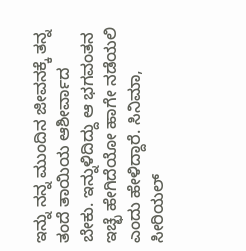ಇನ್ನು ನನ್ನ ಮುಂದಿನ ಜೀವನಕ್ಕೆ ತನ್ನ ತಂದೆ ತಾಯಿಯ ಆಶೀರ್ವಾದ ಬೇಕು. ಇನ್ನುಳಿದಿದ್ದು ಆ ಭಗವಂತನ ಇಚ್ಛೆ ಹೇಗಿದೆಯೋ ಹಾಗೇ ನಡೆಯಲಿ ಎಂದು ಹೇಳಿದ್ದಾರೆ. ಸಿನಿಮಾ, ಸೀರಿಯಲ್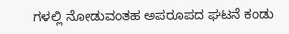ಗಳಲ್ಲಿ ನೋಡುವಂತಹ ಅಪರೂಪದ ಘಟನೆ ಕಂಡು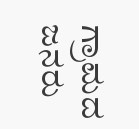ಗ್ರಾಮದ ಜನರು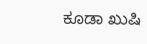ಕೂಡಾ ಖುಷಿ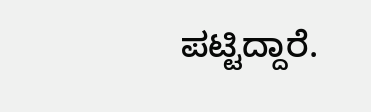ಪಟ್ಟಿದ್ದಾರೆ.